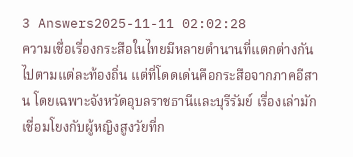3 Answers2025-11-11 02:02:28
ความเชื่อเรื่องกระสือในไทยมีหลายตำนานที่แตกต่างกันไปตามแต่ละท้องถิ่น แต่ที่โดดเด่นคือกระสือจากภาคอีสาน โดยเฉพาะจังหวัดอุบลราชธานีและบุรีรัมย์ เรื่องเล่ามักเชื่อมโยงกับผู้หญิงสูงวัยที่ก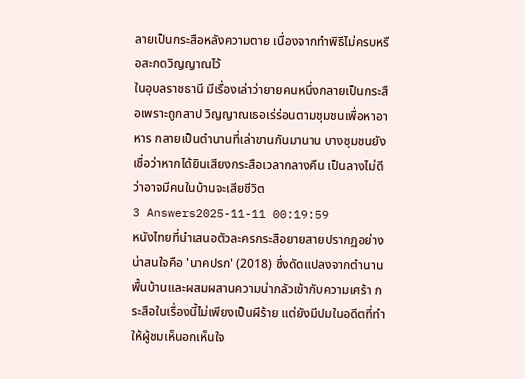ลายเป็นกระสือหลังความตาย เนื่องจากทำพิธีไม่ครบหรือสะกดวิญญาณไว้
ในอุบลราชธานี มีเรื่องเล่าว่ายายคนหนึ่งกลายเป็นกระสือเพราะถูกสาป วิญญาณเธอเร่ร่อนตามชุมชนเพื่อหาอาหาร กลายเป็นตำนานที่เล่าขานกันมานาน บางชุมชนยังเชื่อว่าหากได้ยินเสียงกระสือเวลากลางคืน เป็นลางไม่ดีว่าอาจมีคนในบ้านจะเสียชีวิต
3 Answers2025-11-11 00:19:59
หนังไทยที่นำเสนอตัวละครกระสือยายสายปรากฏอย่างน่าสนใจคือ 'นาคปรก' (2018) ซึ่งดัดแปลงจากตำนานพื้นบ้านและผสมผสานความน่ากลัวเข้ากับความเศร้า กระสือในเรื่องนี้ไม่เพียงเป็นผีร้าย แต่ยังมีปมในอดีตที่ทำให้ผู้ชมเห็นอกเห็นใจ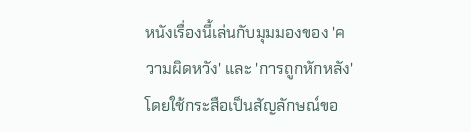หนังเรื่องนี้เล่นกับมุมมองของ 'ความผิดหวัง' และ 'การถูกหักหลัง' โดยใช้กระสือเป็นสัญลักษณ์ขอ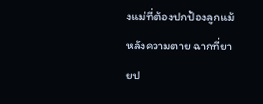งแม่ที่ต้องปกป้องลูกแม้หลังความตาย ฉากที่ยายป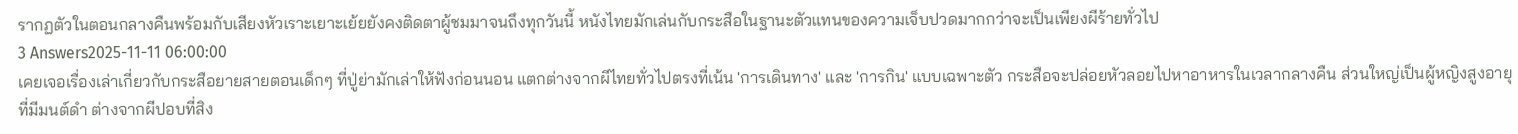รากฏตัวในตอนกลางคืนพร้อมกับเสียงหัวเราะเยาะเย้ยยังคงติดตาผู้ชมมาจนถึงทุกวันนี้ หนังไทยมักเล่นกับกระสือในฐานะตัวแทนของความเจ็บปวดมากกว่าจะเป็นเพียงผีร้ายทั่วไป
3 Answers2025-11-11 06:00:00
เคยเจอเรื่องเล่าเกี่ยวกับกระสือยายสายตอนเด็กๆ ที่ปู่ย่ามักเล่าให้ฟังก่อนนอน แตกต่างจากผีไทยทั่วไปตรงที่เน้น 'การเดินทาง' และ 'การกิน' แบบเฉพาะตัว กระสือจะปล่อยหัวลอยไปหาอาหารในเวลากลางคืน ส่วนใหญ่เป็นผู้หญิงสูงอายุที่มีมนต์ดำ ต่างจากผีปอบที่สิง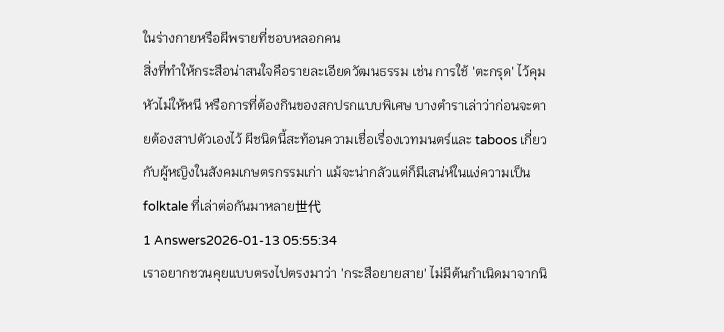ในร่างกายหรือผีพรายที่ชอบหลอกคน
สิ่งที่ทำให้กระสือน่าสนใจคือรายละเอียดวัฒนธรรม เช่น การใช้ 'ตะกรุด' ไว้คุมหัวไม่ให้หนี หรือการที่ต้องกินของสกปรกแบบพิเศษ บางตำราเล่าว่าก่อนจะตายต้องสาปตัวเองไว้ ผีชนิดนี้สะท้อนความเชื่อเรื่องเวทมนตร์และ taboos เกี่ยวกับผู้หญิงในสังคมเกษตรกรรมเก่า แม้จะน่ากลัวแต่ก็มีเสน่ห์ในแง่ความเป็น folktale ที่เล่าต่อกันมาหลาย世代
1 Answers2026-01-13 05:55:34
เราอยากชวนคุยแบบตรงไปตรงมาว่า 'กระสือยายสาย' ไม่มีต้นกำเนิดมาจากนิ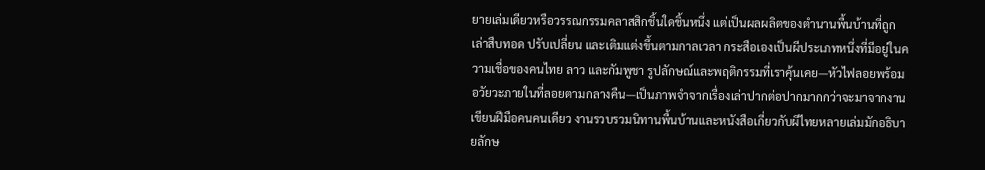ยายเล่มเดียวหรือวรรณกรรมคลาสสิกชิ้นใดชิ้นหนึ่ง แต่เป็นผลผลิตของตำนานพื้นบ้านที่ถูกเล่าสืบทอด ปรับเปลี่ยน และเติมแต่งขึ้นตามกาลเวลา กระสือเองเป็นผีประเภทหนึ่งที่มีอยู่ในความเชื่อของคนไทย ลาว และกัมพูชา รูปลักษณ์และพฤติกรรมที่เราคุ้นเคย—หัวไฟลอยพร้อมอวัยวะภายในที่ลอยตามกลางคืน—เป็นภาพจำจากเรื่องเล่าปากต่อปากมากกว่าจะมาจากงานเขียนฝีมือคนคนเดียว งานรวบรวมนิทานพื้นบ้านและหนังสือเกี่ยวกับผีไทยหลายเล่มมักอธิบายลักษ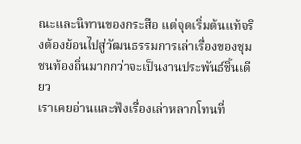ณะและนิทานของกระสือ แต่จุดเริ่มต้นแท้จริงต้องย้อนไปสู่วัฒนธรรมการเล่าเรื่องของชุมชนท้องถิ่นมากกว่าจะเป็นงานประพันธ์ชิ้นเดียว
เราเคยอ่านและฟังเรื่องเล่าหลากโทนที่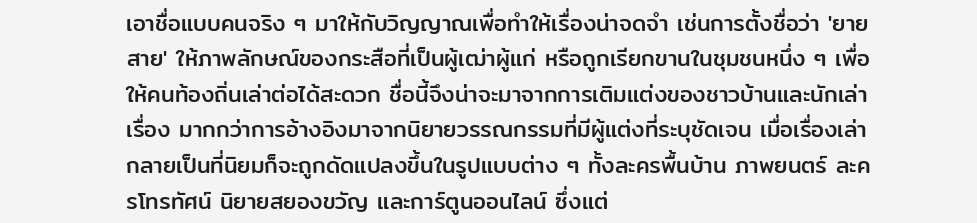เอาชื่อแบบคนจริง ๆ มาให้กับวิญญาณเพื่อทำให้เรื่องน่าจดจำ เช่นการตั้งชื่อว่า 'ยายสาย' ให้ภาพลักษณ์ของกระสือที่เป็นผู้เฒ่าผู้แก่ หรือถูกเรียกขานในชุมชนหนึ่ง ๆ เพื่อให้คนท้องถิ่นเล่าต่อได้สะดวก ชื่อนี้จึงน่าจะมาจากการเติมแต่งของชาวบ้านและนักเล่าเรื่อง มากกว่าการอ้างอิงมาจากนิยายวรรณกรรมที่มีผู้แต่งที่ระบุชัดเจน เมื่อเรื่องเล่ากลายเป็นที่นิยมก็จะถูกดัดแปลงขึ้นในรูปแบบต่าง ๆ ทั้งละครพื้นบ้าน ภาพยนตร์ ละครโทรทัศน์ นิยายสยองขวัญ และการ์ตูนออนไลน์ ซึ่งแต่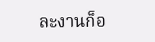ละงานก็อ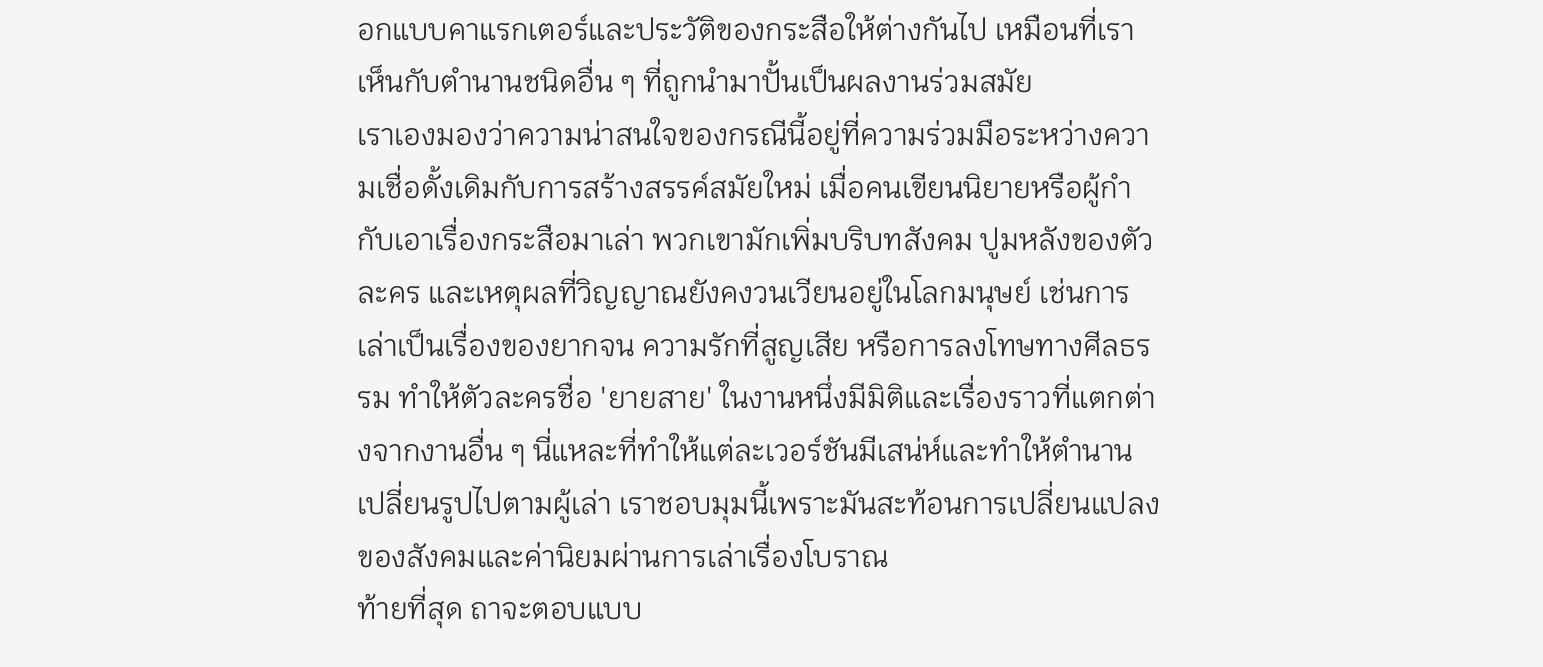อกแบบคาแรกเตอร์และประวัติของกระสือให้ต่างกันไป เหมือนที่เราเห็นกับตำนานชนิดอื่น ๆ ที่ถูกนำมาปั้นเป็นผลงานร่วมสมัย
เราเองมองว่าความน่าสนใจของกรณีนี้อยู่ที่ความร่วมมือระหว่างความเชื่อดั้งเดิมกับการสร้างสรรค์สมัยใหม่ เมื่อคนเขียนนิยายหรือผู้กำกับเอาเรื่องกระสือมาเล่า พวกเขามักเพิ่มบริบทสังคม ปูมหลังของตัวละคร และเหตุผลที่วิญญาณยังคงวนเวียนอยู่ในโลกมนุษย์ เช่นการเล่าเป็นเรื่องของยากจน ความรักที่สูญเสีย หรือการลงโทษทางศีลธรรม ทำให้ตัวละครชื่อ 'ยายสาย' ในงานหนึ่งมีมิติและเรื่องราวที่แตกต่างจากงานอื่น ๆ นี่แหละที่ทำให้แต่ละเวอร์ชันมีเสน่ห์และทำให้ตำนานเปลี่ยนรูปไปตามผู้เล่า เราชอบมุมนี้เพราะมันสะท้อนการเปลี่ยนแปลงของสังคมและค่านิยมผ่านการเล่าเรื่องโบราณ
ท้ายที่สุด ถาจะตอบแบบ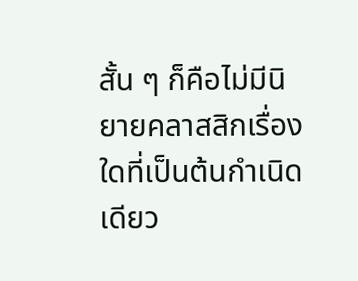สั้น ๆ ก็คือไม่มีนิยายคลาสสิกเรื่องใดที่เป็นต้นกำเนิดเดียว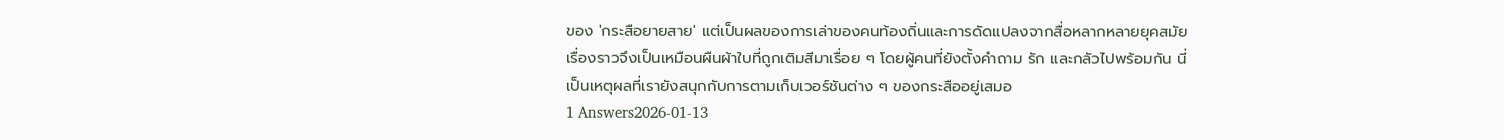ของ 'กระสือยายสาย' แต่เป็นผลของการเล่าของคนท้องถิ่นและการดัดแปลงจากสื่อหลากหลายยุคสมัย เรื่องราวจึงเป็นเหมือนผืนผ้าใบที่ถูกเติมสีมาเรื่อย ๆ โดยผู้คนที่ยังตั้งคำถาม รัก และกลัวไปพร้อมกัน นี่เป็นเหตุผลที่เรายังสนุกกับการตามเก็บเวอร์ชันต่าง ๆ ของกระสืออยู่เสมอ
1 Answers2026-01-13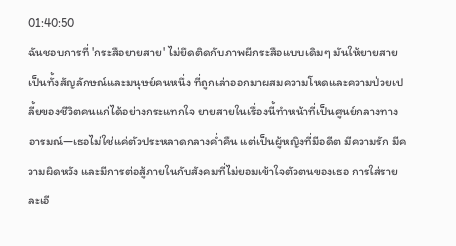01:40:50
ฉันชอบการที่ 'กระสือยายสาย' ไม่ยึดติดกับภาพผีกระสือแบบเดิมๆ มันให้ยายสายเป็นทั้งสัญลักษณ์และมนุษย์คนหนึ่ง ที่ถูกเล่าออกมาผสมความโหดและความป่วยเปลี้ยของชีวิตคนแก่ได้อย่างกระแทกใจ ยายสายในเรื่องนี้ทำหน้าที่เป็นศูนย์กลางทางอารมณ์—เธอไม่ใช่แค่ตัวประหลาดกลางค่ำคืน แต่เป็นผู้หญิงที่มีอดีต มีความรัก มีความผิดหวัง และมีการต่อสู้ภายในกับสังคมที่ไม่ยอมเข้าใจตัวตนของเธอ การใส่รายละเอี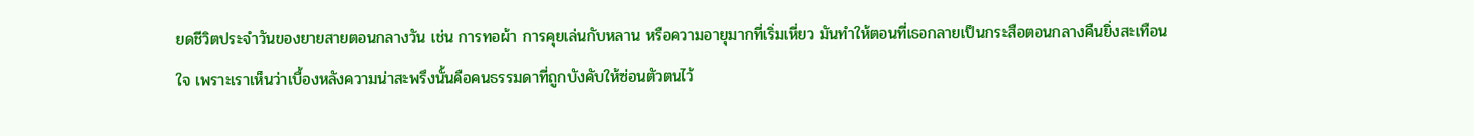ยดชีวิตประจำวันของยายสายตอนกลางวัน เช่น การทอผ้า การคุยเล่นกับหลาน หรือความอายุมากที่เริ่มเหี่ยว มันทำให้ตอนที่เธอกลายเป็นกระสือตอนกลางคืนยิ่งสะเทือนใจ เพราะเราเห็นว่าเบื้องหลังความน่าสะพรึงนั้นคือคนธรรมดาที่ถูกบังคับให้ซ่อนตัวตนไว้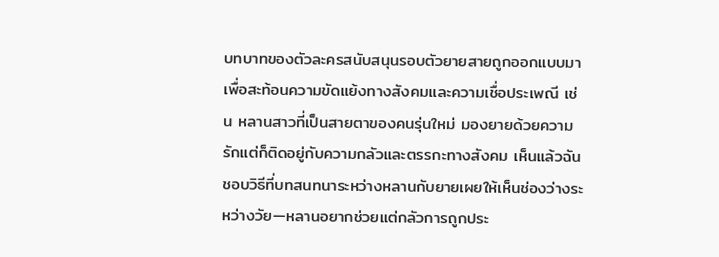บทบาทของตัวละครสนับสนุนรอบตัวยายสายถูกออกแบบมาเพื่อสะท้อนความขัดแย้งทางสังคมและความเชื่อประเพณี เช่น หลานสาวที่เป็นสายตาของคนรุ่นใหม่ มองยายด้วยความรักแต่ก็ติดอยู่กับความกลัวและตรรกะทางสังคม เห็นแล้วฉันชอบวิธีที่บทสนทนาระหว่างหลานกับยายเผยให้เห็นช่องว่างระหว่างวัย—หลานอยากช่วยแต่กลัวการถูกประ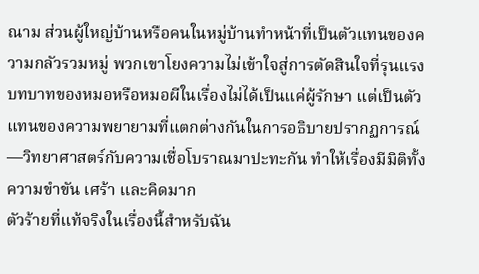ณาม ส่วนผู้ใหญ่บ้านหรือคนในหมู่บ้านทำหน้าที่เป็นตัวแทนของความกลัวรวมหมู่ พวกเขาโยงความไม่เข้าใจสู่การตัดสินใจที่รุนแรง บทบาทของหมอหรือหมอผีในเรื่องไม่ได้เป็นแค่ผู้รักษา แต่เป็นตัวแทนของความพยายามที่แตกต่างกันในการอธิบายปรากฏการณ์—วิทยาศาสตร์กับความเชื่อโบราณมาปะทะกัน ทำให้เรื่องมีมิติทั้งความขำขัน เศร้า และคิดมาก
ตัวร้ายที่แท้จริงในเรื่องนี้สำหรับฉัน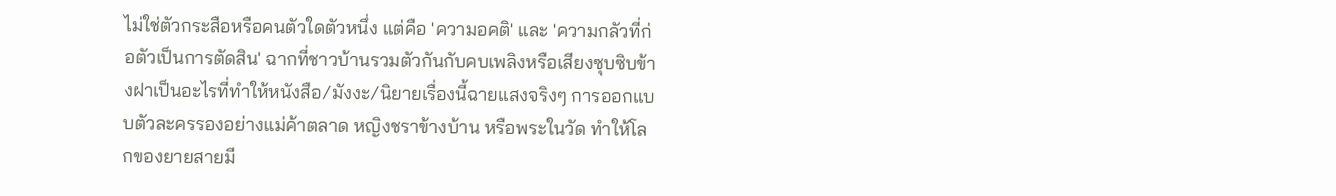ไม่ใช่ตัวกระสือหรือคนตัวใดตัวหนึ่ง แต่คือ 'ความอคติ' และ 'ความกลัวที่ก่อตัวเป็นการตัดสิน' ฉากที่ชาวบ้านรวมตัวกันกับคบเพลิงหรือเสียงซุบซิบข้างฝาเป็นอะไรที่ทำให้หนังสือ/มังงะ/นิยายเรื่องนี้ฉายแสงจริงๆ การออกแบบตัวละครรองอย่างแม่ค้าตลาด หญิงชราข้างบ้าน หรือพระในวัด ทำให้โลกของยายสายมี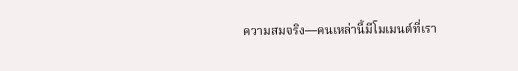ความสมจริง—คนเหล่านี้มีโมเมนต์ที่เรา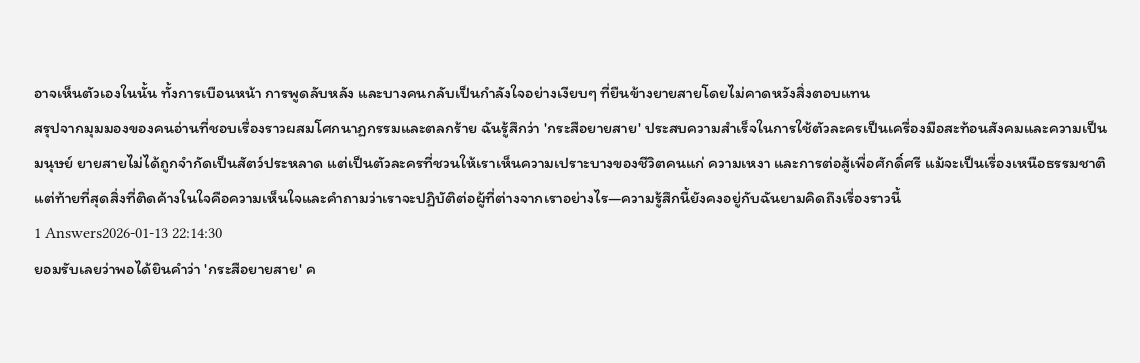อาจเห็นตัวเองในนั้น ทั้งการเบือนหน้า การพูดลับหลัง และบางคนกลับเป็นกำลังใจอย่างเงียบๆ ที่ยืนข้างยายสายโดยไม่คาดหวังสิ่งตอบแทน
สรุปจากมุมมองของคนอ่านที่ชอบเรื่องราวผสมโศกนาฏกรรมและตลกร้าย ฉันรู้สึกว่า 'กระสือยายสาย' ประสบความสำเร็จในการใช้ตัวละครเป็นเครื่องมือสะท้อนสังคมและความเป็นมนุษย์ ยายสายไม่ได้ถูกจำกัดเป็นสัตว์ประหลาด แต่เป็นตัวละครที่ชวนให้เราเห็นความเปราะบางของชีวิตคนแก่ ความเหงา และการต่อสู้เพื่อศักดิ์ศรี แม้จะเป็นเรื่องเหนือธรรมชาติ แต่ท้ายที่สุดสิ่งที่ติดค้างในใจคือความเห็นใจและคำถามว่าเราจะปฏิบัติต่อผู้ที่ต่างจากเราอย่างไร—ความรู้สึกนี้ยังคงอยู่กับฉันยามคิดถึงเรื่องราวนี้
1 Answers2026-01-13 22:14:30
ยอมรับเลยว่าพอได้ยินคำว่า 'กระสือยายสาย' ค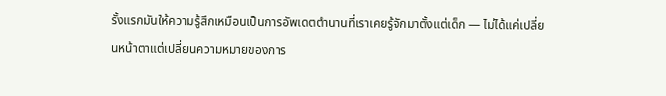รั้งแรกมันให้ความรู้สึกเหมือนเป็นการอัพเดตตำนานที่เราเคยรู้จักมาตั้งแต่เด็ก — ไม่ได้แค่เปลี่ยนหน้าตาแต่เปลี่ยนความหมายของการ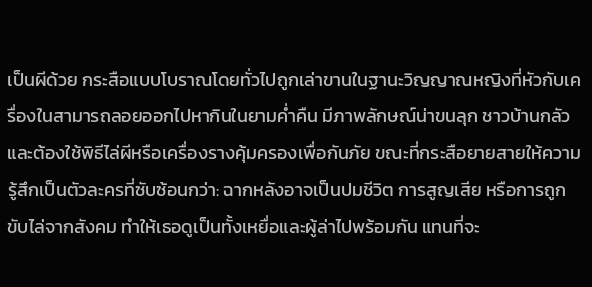เป็นผีด้วย กระสือแบบโบราณโดยทั่วไปถูกเล่าขานในฐานะวิญญาณหญิงที่หัวกับเครื่องในสามารถลอยออกไปหากินในยามค่ำคืน มีภาพลักษณ์น่าขนลุก ชาวบ้านกลัวและต้องใช้พิธีไล่ผีหรือเครื่องรางคุ้มครองเพื่อกันภัย ขณะที่กระสือยายสายให้ความรู้สึกเป็นตัวละครที่ซับซ้อนกว่า: ฉากหลังอาจเป็นปมชีวิต การสูญเสีย หรือการถูกขับไล่จากสังคม ทำให้เธอดูเป็นทั้งเหยื่อและผู้ล่าไปพร้อมกัน แทนที่จะ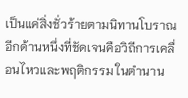เป็นแค่สิ่งชั่วร้ายตามนิทานโบราณ
อีกด้านหนึ่งที่ชัดเจนคือวิถีการเคลื่อนไหวและพฤติกรรม ในตำนาน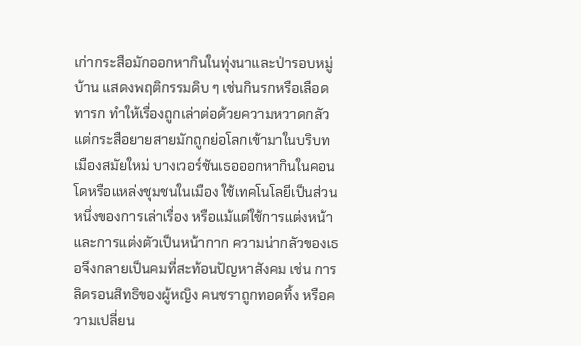เก่ากระสือมักออกหากินในทุ่งนาและป่ารอบหมู่บ้าน แสดงพฤติกรรมดิบ ๆ เช่นกินรกหรือเลือดทารก ทำให้เรื่องถูกเล่าต่อด้วยความหวาดกลัว แต่กระสือยายสายมักถูกย่อโลกเข้ามาในบริบทเมืองสมัยใหม่ บางเวอร์ชันเธอออกหากินในคอนโดหรือแหล่งชุมชนในเมือง ใช้เทคโนโลยีเป็นส่วนหนึ่งของการเล่าเรื่อง หรือแม้แต่ใช้การแต่งหน้าและการแต่งตัวเป็นหน้ากาก ความน่ากลัวของเธอจึงกลายเป็นคมที่สะท้อนปัญหาสังคม เช่น การลิดรอนสิทธิของผู้หญิง คนชราถูกทอดทิ้ง หรือความเปลี่ยน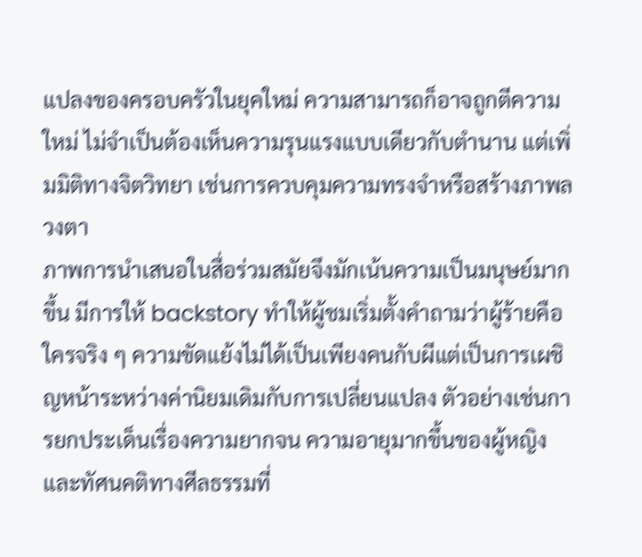แปลงของครอบครัวในยุคใหม่ ความสามารถก็อาจถูกตีความใหม่ ไม่จำเป็นต้องเห็นความรุนแรงแบบเดียวกับตำนาน แต่เพิ่มมิติทางจิตวิทยา เช่นการควบคุมความทรงจำหรือสร้างภาพลวงตา
ภาพการนำเสนอในสื่อร่วมสมัยจึงมักเน้นความเป็นมนุษย์มากขึ้น มีการให้ backstory ทำให้ผู้ชมเริ่มตั้งคำถามว่าผู้ร้ายคือใครจริง ๆ ความขัดแย้งไม่ได้เป็นเพียงคนกับผีแต่เป็นการเผชิญหน้าระหว่างค่านิยมเดิมกับการเปลี่ยนแปลง ตัวอย่างเช่นการยกประเด็นเรื่องความยากจน ความอายุมากขึ้นของผู้หญิง และทัศนคติทางศีลธรรมที่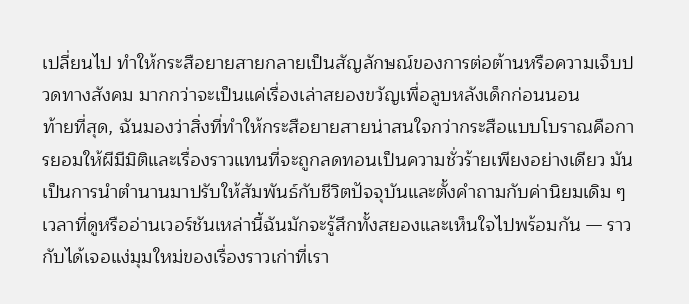เปลี่ยนไป ทำให้กระสือยายสายกลายเป็นสัญลักษณ์ของการต่อต้านหรือความเจ็บปวดทางสังคม มากกว่าจะเป็นแค่เรื่องเล่าสยองขวัญเพื่อลูบหลังเด็กก่อนนอน
ท้ายที่สุด, ฉันมองว่าสิ่งที่ทำให้กระสือยายสายน่าสนใจกว่ากระสือแบบโบราณคือการยอมให้ผีมีมิติและเรื่องราวแทนที่จะถูกลดทอนเป็นความชั่วร้ายเพียงอย่างเดียว มันเป็นการนำตำนานมาปรับให้สัมพันธ์กับชีวิตปัจจุบันและตั้งคำถามกับค่านิยมเดิม ๆ เวลาที่ดูหรืออ่านเวอร์ชันเหล่านี้ฉันมักจะรู้สึกทั้งสยองและเห็นใจไปพร้อมกัน — ราวกับได้เจอแง่มุมใหม่ของเรื่องราวเก่าที่เรา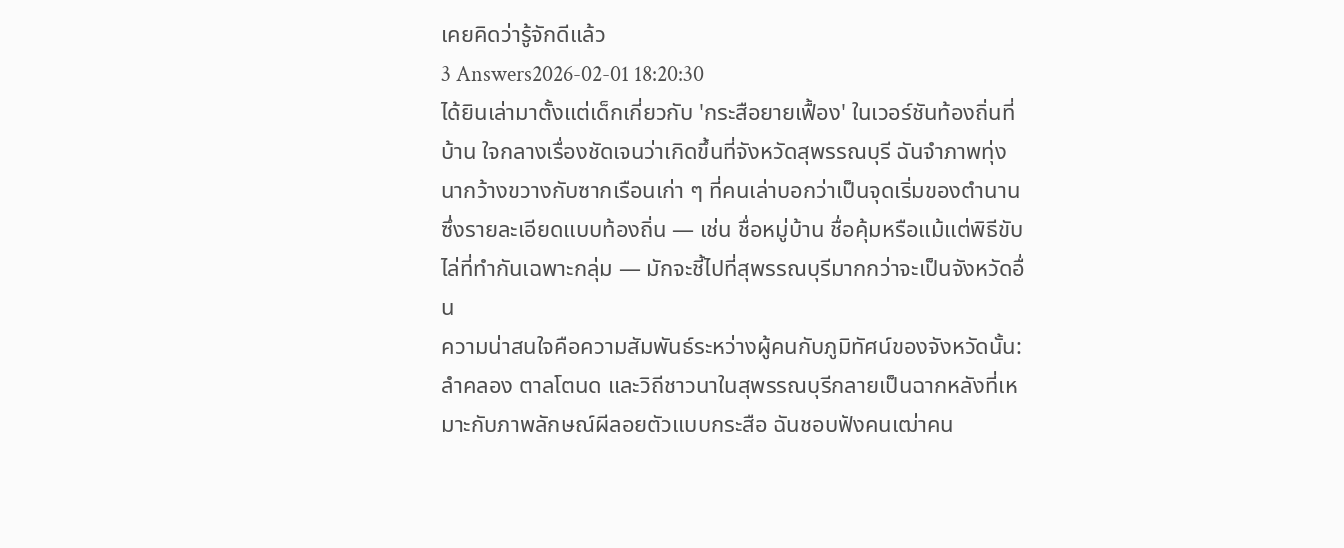เคยคิดว่ารู้จักดีแล้ว
3 Answers2026-02-01 18:20:30
ได้ยินเล่ามาตั้งแต่เด็กเกี่ยวกับ 'กระสือยายเฟื้อง' ในเวอร์ชันท้องถิ่นที่บ้าน ใจกลางเรื่องชัดเจนว่าเกิดขึ้นที่จังหวัดสุพรรณบุรี ฉันจำภาพทุ่งนากว้างขวางกับซากเรือนเก่า ๆ ที่คนเล่าบอกว่าเป็นจุดเริ่มของตำนาน ซึ่งรายละเอียดแบบท้องถิ่น — เช่น ชื่อหมู่บ้าน ชื่อคุ้มหรือแม้แต่พิธีขับไล่ที่ทำกันเฉพาะกลุ่ม — มักจะชี้ไปที่สุพรรณบุรีมากกว่าจะเป็นจังหวัดอื่น
ความน่าสนใจคือความสัมพันธ์ระหว่างผู้คนกับภูมิทัศน์ของจังหวัดนั้น: ลำคลอง ตาลโตนด และวิถีชาวนาในสุพรรณบุรีกลายเป็นฉากหลังที่เหมาะกับภาพลักษณ์ผีลอยตัวแบบกระสือ ฉันชอบฟังคนเฒ่าคน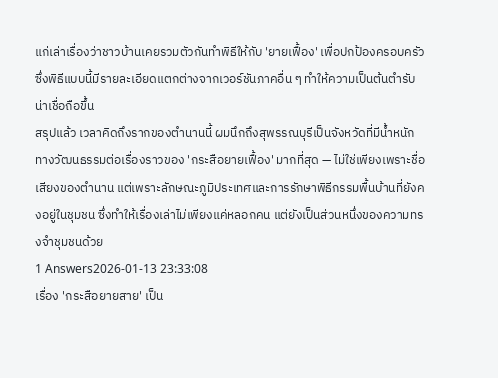แก่เล่าเรื่องว่าชาวบ้านเคยรวมตัวกันทำพิธีให้กับ 'ยายเฟื้อง' เพื่อปกป้องครอบครัว ซึ่งพิธีแบบนี้มีรายละเอียดแตกต่างจากเวอร์ชันภาคอื่น ๆ ทำให้ความเป็นต้นตำรับน่าเชื่อถือขึ้น
สรุปแล้ว เวลาคิดถึงรากของตำนานนี้ ผมนึกถึงสุพรรณบุรีเป็นจังหวัดที่มีน้ำหนักทางวัฒนธรรมต่อเรื่องราวของ 'กระสือยายเฟื้อง' มากที่สุด — ไม่ใช่เพียงเพราะชื่อเสียงของตำนาน แต่เพราะลักษณะภูมิประเทศและการรักษาพิธีกรรมพื้นบ้านที่ยังคงอยู่ในชุมชน ซึ่งทำให้เรื่องเล่าไม่เพียงแค่หลอกคน แต่ยังเป็นส่วนหนึ่งของความทรงจำชุมชนด้วย
1 Answers2026-01-13 23:33:08
เรื่อง 'กระสือยายสาย' เป็น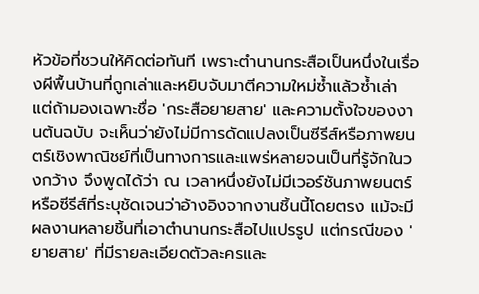หัวข้อที่ชวนให้คิดต่อทันที เพราะตำนานกระสือเป็นหนึ่งในเรื่องผีพื้นบ้านที่ถูกเล่าและหยิบจับมาตีความใหม่ซ้ำแล้วซ้ำเล่า แต่ถ้ามองเฉพาะชื่อ 'กระสือยายสาย' และความตั้งใจของงานต้นฉบับ จะเห็นว่ายังไม่มีการดัดแปลงเป็นซีรีส์หรือภาพยนตร์เชิงพาณิชย์ที่เป็นทางการและแพร่หลายจนเป็นที่รู้จักในวงกว้าง จึงพูดได้ว่า ณ เวลาหนึ่งยังไม่มีเวอร์ชันภาพยนตร์หรือซีรีส์ที่ระบุชัดเจนว่าอ้างอิงจากงานชิ้นนี้โดยตรง แม้จะมีผลงานหลายชิ้นที่เอาตำนานกระสือไปแปรรูป แต่กรณีของ 'ยายสาย' ที่มีรายละเอียดตัวละครและ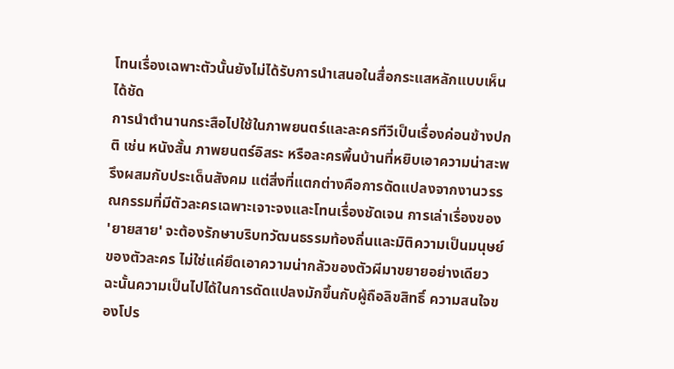โทนเรื่องเฉพาะตัวนั้นยังไม่ได้รับการนำเสนอในสื่อกระแสหลักแบบเห็นได้ชัด
การนำตำนานกระสือไปใช้ในภาพยนตร์และละครทีวีเป็นเรื่องค่อนข้างปกติ เช่น หนังสั้น ภาพยนตร์อิสระ หรือละครพื้นบ้านที่หยิบเอาความน่าสะพรึงผสมกับประเด็นสังคม แต่สิ่งที่แตกต่างคือการดัดแปลงจากงานวรรณกรรมที่มีตัวละครเฉพาะเจาะจงและโทนเรื่องชัดเจน การเล่าเรื่องของ 'ยายสาย' จะต้องรักษาบริบทวัฒนธรรมท้องถิ่นและมิติความเป็นมนุษย์ของตัวละคร ไม่ใช่แค่ยึดเอาความน่ากลัวของตัวผีมาขยายอย่างเดียว ฉะนั้นความเป็นไปได้ในการดัดแปลงมักขึ้นกับผู้ถือลิขสิทธิ์ ความสนใจของโปร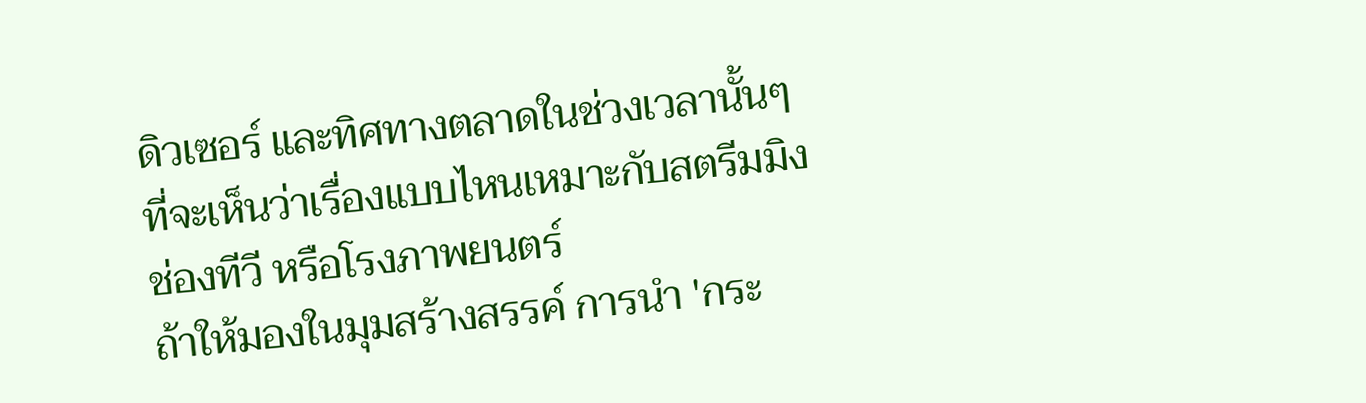ดิวเซอร์ และทิศทางตลาดในช่วงเวลานั้นๆ ที่จะเห็นว่าเรื่องแบบไหนเหมาะกับสตรีมมิง ช่องทีวี หรือโรงภาพยนตร์
ถ้าให้มองในมุมสร้างสรรค์ การนำ 'กระ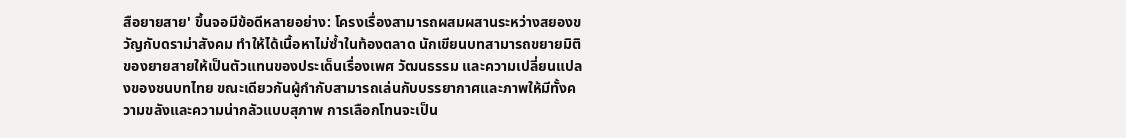สือยายสาย' ขึ้นจอมีข้อดีหลายอย่าง: โครงเรื่องสามารถผสมผสานระหว่างสยองขวัญกับดราม่าสังคม ทำให้ได้เนื้อหาไม่ซ้ำในท้องตลาด นักเขียนบทสามารถขยายมิติของยายสายให้เป็นตัวแทนของประเด็นเรื่องเพศ วัฒนธรรม และความเปลี่ยนแปลงของชนบทไทย ขณะเดียวกันผู้กำกับสามารถเล่นกับบรรยากาศและภาพให้มีทั้งความขลังและความน่ากลัวแบบสุภาพ การเลือกโทนจะเป็น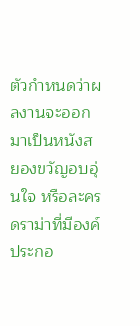ตัวกำหนดว่าผลงานจะออกมาเป็นหนังสยองขวัญอบอุ่นใจ หรือละครดราม่าที่มีองค์ประกอ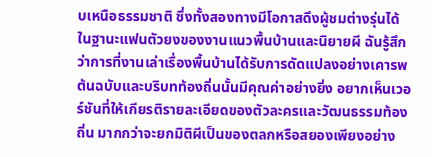บเหนือธรรมชาติ ซึ่งทั้งสองทางมีโอกาสดึงผู้ชมต่างรุ่นได้
ในฐานะแฟนตัวยงของงานแนวพื้นบ้านและนิยายผี ฉันรู้สึกว่าการที่งานเล่าเรื่องพื้นบ้านได้รับการดัดแปลงอย่างเคารพต้นฉบับและบริบทท้องถิ่นนั้นมีคุณค่าอย่างยิ่ง อยากเห็นเวอร์ชันที่ให้เกียรติรายละเอียดของตัวละครและวัฒนธรรมท้องถิ่น มากกว่าจะยกมิติผีเป็นของตลกหรือสยองเพียงอย่าง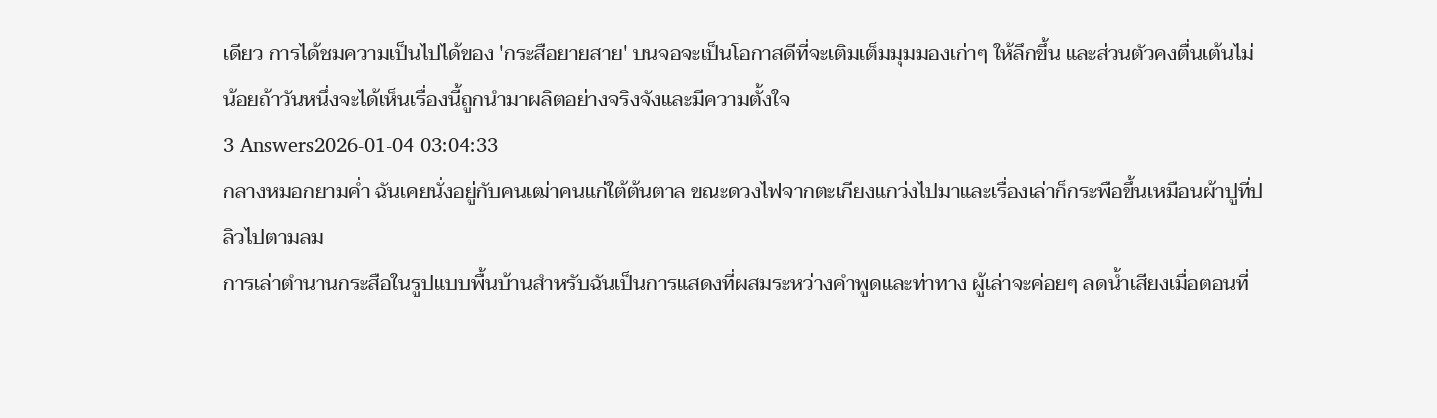เดียว การได้ชมความเป็นไปได้ของ 'กระสือยายสาย' บนจอจะเป็นโอกาสดีที่จะเติมเต็มมุมมองเก่าๆ ให้ลึกขึ้น และส่วนตัวคงตื่นเต้นไม่น้อยถ้าวันหนึ่งจะได้เห็นเรื่องนี้ถูกนำมาผลิตอย่างจริงจังและมีความตั้งใจ
3 Answers2026-01-04 03:04:33
กลางหมอกยามค่ำ ฉันเคยนั่งอยู่กับคนเฒ่าคนแก่ใต้ต้นตาล ขณะดวงไฟจากตะเกียงแกว่งไปมาและเรื่องเล่าก็กระพือขึ้นเหมือนผ้าปูที่ปลิวไปตามลม
การเล่าตำนานกระสือในรูปแบบพื้นบ้านสำหรับฉันเป็นการแสดงที่ผสมระหว่างคำพูดและท่าทาง ผู้เล่าจะค่อยๆ ลดน้ำเสียงเมื่อตอนที่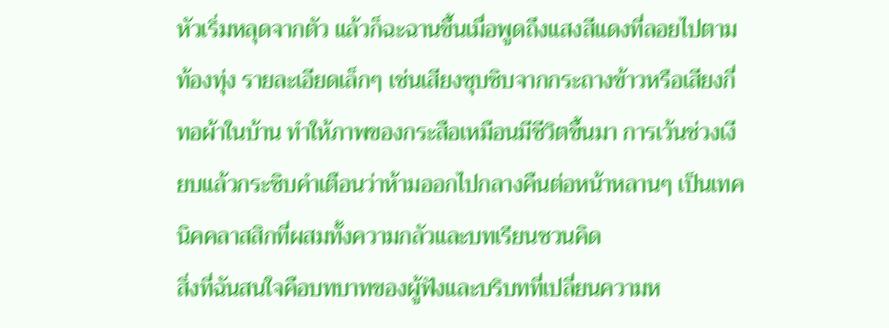หัวเริ่มหลุดจากตัว แล้วก็ฉะฉานขึ้นเมื่อพูดถึงแสงสีแดงที่ลอยไปตามท้องทุ่ง รายละเอียดเล็กๆ เช่นเสียงซุบซิบจากกระถางข้าวหรือเสียงกี่ทอผ้าในบ้าน ทำให้ภาพของกระสือเหมือนมีชีวิตขึ้นมา การเว้นช่วงเงียบแล้วกระซิบคำเตือนว่าห้ามออกไปกลางคืนต่อหน้าหลานๆ เป็นเทคนิคคลาสสิกที่ผสมทั้งความกลัวและบทเรียนชวนคิด
สิ่งที่ฉันสนใจคือบทบาทของผู้ฟังและบริบทที่เปลี่ยนความห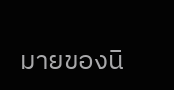มายของนิ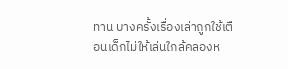ทาน บางครั้งเรื่องเล่าถูกใช้เตือนเด็กไม่ให้เล่นใกล้คลองห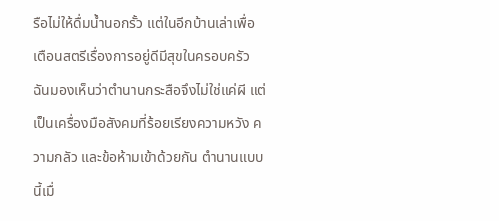รือไม่ให้ดื่มน้ำนอกรั้ว แต่ในอีกบ้านเล่าเพื่อเตือนสตรีเรื่องการอยู่ดีมีสุขในครอบครัว ฉันมองเห็นว่าตำนานกระสือจึงไม่ใช่แค่ผี แต่เป็นเครื่องมือสังคมที่ร้อยเรียงความหวัง ความกลัว และข้อห้ามเข้าด้วยกัน ตำนานแบบนี้เมื่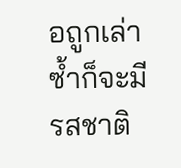อถูกเล่าซ้ำก็จะมีรสชาติ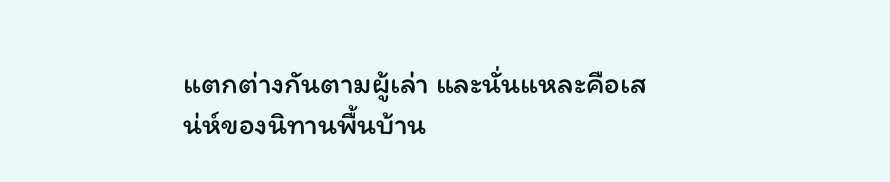แตกต่างกันตามผู้เล่า และนั่นแหละคือเสน่ห์ของนิทานพื้นบ้าน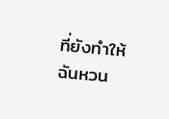ที่ยังทำให้ฉันหวน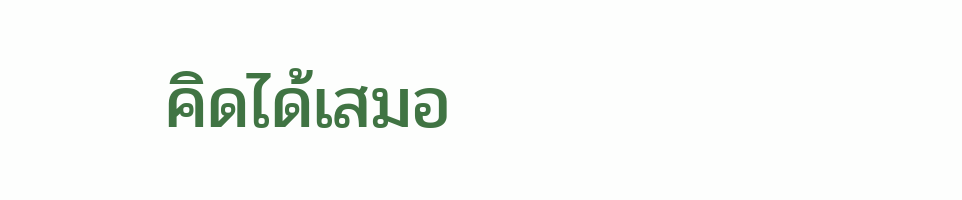คิดได้เสมอ